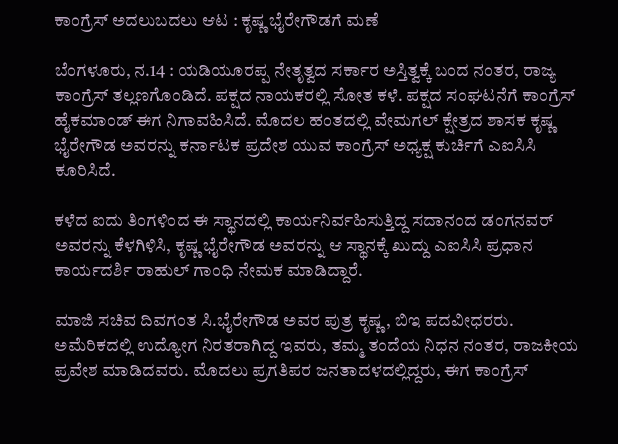ಕಾಂಗ್ರೆಸ್ ಅದಲುಬದಲು ಆಟ : ಕೃಷ್ಣ ಭೈರೇಗೌಡಗೆ ಮಣೆ

ಬೆಂಗಳೂರು, ನ.14 : ಯಡಿಯೂರಪ್ಪ ನೇತೃತ್ವದ ಸರ್ಕಾರ ಅಸ್ತಿತ್ವಕ್ಕೆ ಬಂದ ನಂತರ, ರಾಜ್ಯ ಕಾಂಗ್ರೆಸ್ ತಲ್ಲಣಗೊಂಡಿದೆ. ಪಕ್ಷದ ನಾಯಕರಲ್ಲಿ ಸೋತ ಕಳೆ. ಪಕ್ಷದ ಸಂಘಟನೆಗೆ ಕಾಂಗ್ರೆಸ್ ಹೈಕಮಾಂಡ್ ಈಗ ನಿಗಾವಹಿಸಿದೆ. ಮೊದಲ ಹಂತದಲ್ಲಿ ವೇಮಗಲ್ ಕ್ಷೇತ್ರದ ಶಾಸಕ ಕೃಷ್ಣ ಭೈರೇಗೌಡ ಅವರನ್ನು ಕರ್ನಾಟಕ ಪ್ರದೇಶ ಯುವ ಕಾಂಗ್ರೆಸ್ ಅಧ್ಯಕ್ಷ ಕುರ್ಚಿಗೆ ಎಐಸಿಸಿ ಕೂರಿಸಿದೆ.

ಕಳೆದ ಐದು ತಿಂಗಳಿಂದ ಈ ಸ್ಥಾನದಲ್ಲಿ ಕಾರ್ಯನಿರ್ವಹಿಸುತ್ತಿದ್ದ ಸದಾನಂದ ಡಂಗನವರ್ ಅವರನ್ನು ಕೆಳಗಿಳಿಸಿ, ಕೃಷ್ಣ ಭೈರೇಗೌಡ ಅವರನ್ನು ಆ ಸ್ಥಾನಕ್ಕೆ ಖುದ್ದು ಎಐಸಿಸಿ ಪ್ರಧಾನ ಕಾರ್ಯದರ್ಶಿ ರಾಹುಲ್ ಗಾಂಧಿ ನೇಮಕ ಮಾಡಿದ್ದಾರೆ.

ಮಾಜಿ ಸಚಿವ ದಿವಗಂತ ಸಿ.ಭೈರೇಗೌಡ ಅವರ ಪುತ್ರ ಕೃಷ್ಣ, ಬಿಇ ಪದವೀಧರರು. ಅಮೆರಿಕದಲ್ಲಿ ಉದ್ಯೋಗ ನಿರತರಾಗಿದ್ದ ಇವರು, ತಮ್ಮ ತಂದೆಯ ನಿಧನ ನಂತರ, ರಾಜಕೀಯ ಪ್ರವೇಶ ಮಾಡಿದವರು. ಮೊದಲು ಪ್ರಗತಿಪರ ಜನತಾದಳದಲ್ಲಿದ್ದರು, ಈಗ ಕಾಂಗ್ರೆಸ್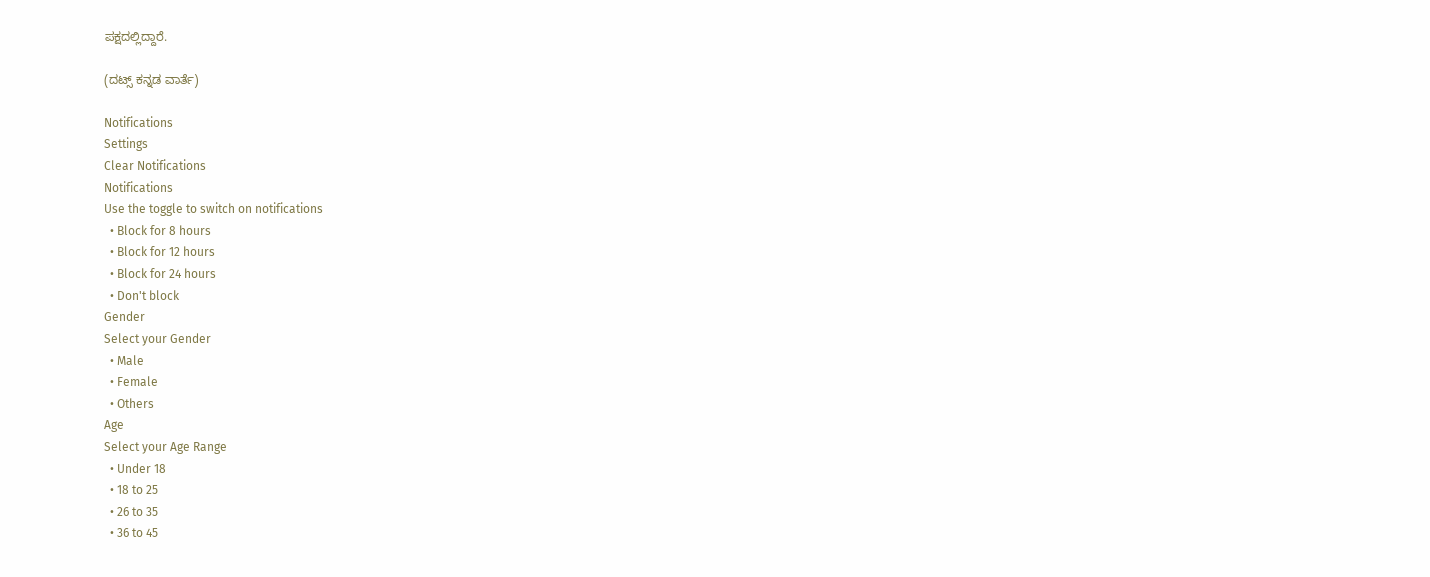ಪಕ್ಷದಲ್ಲಿದ್ದಾರೆ.

(ದಟ್ಸ್ ಕನ್ನಡ ವಾರ್ತೆ)

Notifications
Settings
Clear Notifications
Notifications
Use the toggle to switch on notifications
  • Block for 8 hours
  • Block for 12 hours
  • Block for 24 hours
  • Don't block
Gender
Select your Gender
  • Male
  • Female
  • Others
Age
Select your Age Range
  • Under 18
  • 18 to 25
  • 26 to 35
  • 36 to 45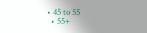• 45 to 55
  • 55+